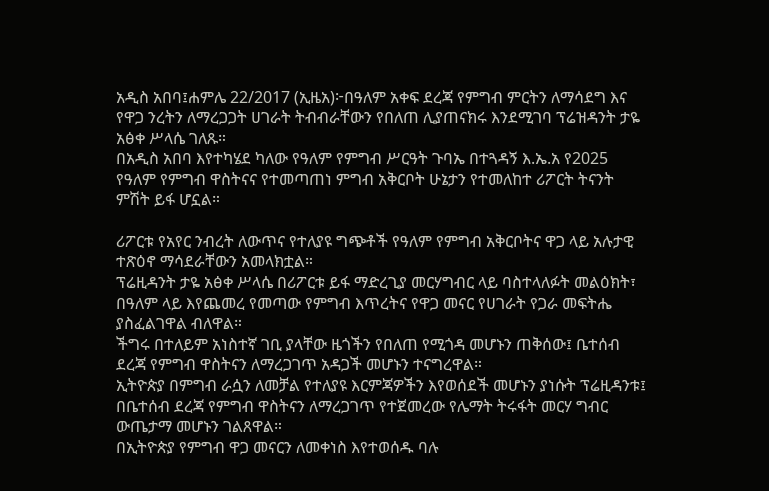አዲስ አበባ፤ሐምሌ 22/2017 (ኢዜአ)፦በዓለም አቀፍ ደረጃ የምግብ ምርትን ለማሳደግ እና የዋጋ ንረትን ለማረጋጋት ሀገራት ትብብራቸውን የበለጠ ሊያጠናክሩ እንደሚገባ ፕሬዝዳንት ታዬ አፅቀ ሥላሴ ገለጹ።
በአዲስ አበባ እየተካሄደ ካለው የዓለም የምግብ ሥርዓት ጉባኤ በተጓዳኝ እ.ኤ.አ የ2025 የዓለም የምግብ ዋስትናና የተመጣጠነ ምግብ አቅርቦት ሁኔታን የተመለከተ ሪፖርት ትናንት ምሽት ይፋ ሆኗል።

ሪፖርቱ የአየር ንብረት ለውጥና የተለያዩ ግጭቶች የዓለም የምግብ አቅርቦትና ዋጋ ላይ አሉታዊ ተጽዕኖ ማሳደራቸውን አመላክቷል።
ፕሬዚዳንት ታዬ አፅቀ ሥላሴ በሪፖርቱ ይፋ ማድረጊያ መርሃግብር ላይ ባስተላለፉት መልዕክት፣ በዓለም ላይ እየጨመረ የመጣው የምግብ እጥረትና የዋጋ መናር የሀገራት የጋራ መፍትሔ ያስፈልገዋል ብለዋል።
ችግሩ በተለይም አነስተኛ ገቢ ያላቸው ዜጎችን የበለጠ የሚጎዳ መሆኑን ጠቅሰው፤ ቤተሰብ ደረጃ የምግብ ዋስትናን ለማረጋገጥ አዳጋች መሆኑን ተናግረዋል።
ኢትዮጵያ በምግብ ራሷን ለመቻል የተለያዩ እርምጃዎችን እየወሰደች መሆኑን ያነሱት ፕሬዚዳንቱ፤ በቤተሰብ ደረጃ የምግብ ዋስትናን ለማረጋገጥ የተጀመረው የሌማት ትሩፋት መርሃ ግብር ውጤታማ መሆኑን ገልጸዋል።
በኢትዮጵያ የምግብ ዋጋ መናርን ለመቀነስ እየተወሰዱ ባሉ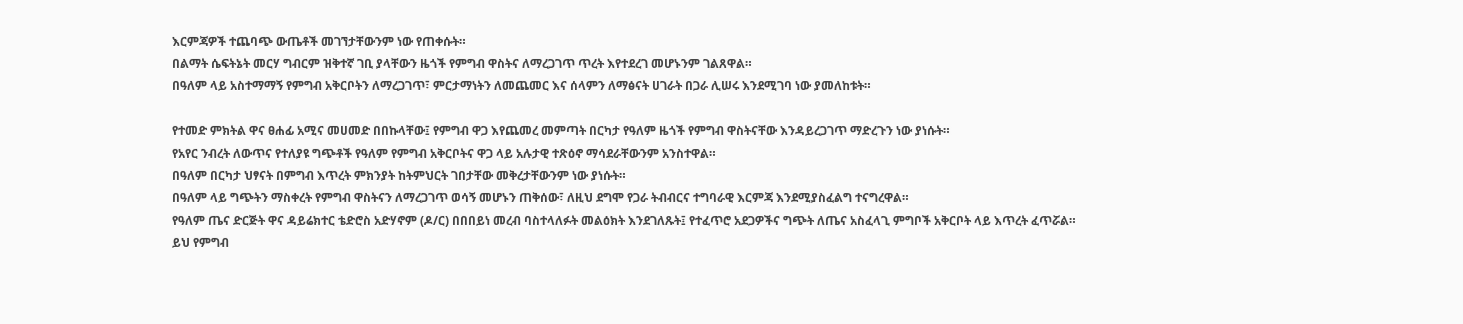እርምጃዎች ተጨባጭ ውጤቶች መገኘታቸውንም ነው የጠቀሱት።
በልማት ሴፍትኔት መርሃ ግብርም ዝቅተኛ ገቢ ያላቸውን ዜጎች የምግብ ዋስትና ለማረጋገጥ ጥረት እየተደረገ መሆኑንም ገልጸዋል።
በዓለም ላይ አስተማማኝ የምግብ አቅርቦትን ለማረጋገጥ፣ ምርታማነትን ለመጨመር እና ሰላምን ለማፅናት ሀገራት በጋራ ሊሠሩ እንደሚገባ ነው ያመለከቱት።

የተመድ ምክትል ዋና ፀሐፊ አሚና መሀመድ በበኩላቸው፤ የምግብ ዋጋ እየጨመረ መምጣት በርካታ የዓለም ዜጎች የምግብ ዋስትናቸው እንዳይረጋገጥ ማድረጉን ነው ያነሱት።
የአየር ንብረት ለውጥና የተለያዩ ግጭቶች የዓለም የምግብ አቅርቦትና ዋጋ ላይ አሉታዊ ተጽዕኖ ማሳደራቸውንም አንስተዋል።
በዓለም በርካታ ህፃናት በምግብ እጥረት ምክንያት ከትምህርት ገበታቸው መቅረታቸውንም ነው ያነሱት።
በዓለም ላይ ግጭትን ማስቀረት የምግብ ዋስትናን ለማረጋገጥ ወሳኝ መሆኑን ጠቅሰው፣ ለዚህ ደግሞ የጋራ ትብብርና ተግባራዊ እርምጃ እንደሚያስፈልግ ተናግረዋል።
የዓለም ጤና ድርጅት ዋና ዳይሬክተር ቴድሮስ አድሃኖም (ዶ/ር) በበበይነ መረብ ባስተላለፉት መልዕክት እንደገለጹት፤ የተፈጥሮ አደጋዎችና ግጭት ለጤና አስፈላጊ ምግቦች አቅርቦት ላይ እጥረት ፈጥሯል።
ይህ የምግብ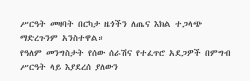ሥርዓት መዛባት በርካታ ዜጎችን ለጤና እክል ተጋላጭ ማድረጉንም አንስተዋል።
የዓለም መንግስታት የሰው ሰራሽና የተፈጥሮ አደጋዎች በምግብ ሥርዓት ላይ እያደረሰ ያለውን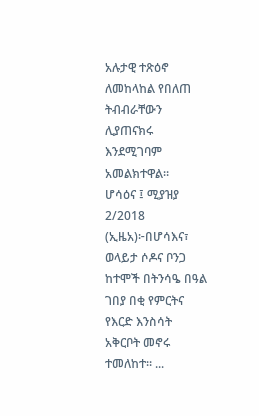አሉታዊ ተጽዕኖ ለመከላከል የበለጠ ትብብራቸውን ሊያጠናክሩ እንደሚገባም አመልክተዋል።
ሆሳዕና ፤ ሚያዝያ 2/2018 (ኢዜአ)፦በሆሳእና፣ ወላይታ ሶዶና ቦንጋ ከተሞች በትንሳዔ በዓል ገበያ በቂ የምርትና የእርድ እንስሳት አቅርቦት መኖሩ ተመለከተ። ...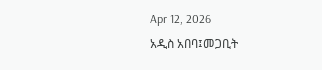Apr 12, 2026
አዲስ አበባ፤መጋቢት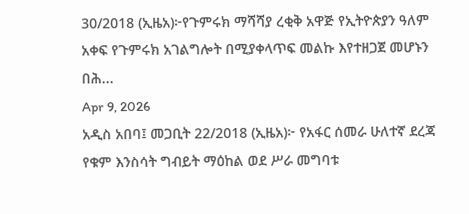30/2018 (ኢዜአ)፦የጉምሩክ ማሻሻያ ረቂቅ አዋጅ የኢትዮጵያን ዓለም አቀፍ የጉምሩክ አገልግሎት በሚያቀላጥፍ መልኩ እየተዘጋጀ መሆኑን በሕ...
Apr 9, 2026
አዲስ አበባ፤ መጋቢት 22/2018 (ኢዜአ)፦ የአፋር ሰመራ ሁለተኛ ደረጃ የቁም እንስሳት ግብይት ማዕከል ወደ ሥራ መግባቱ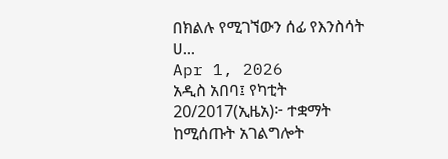በክልሉ የሚገኘውን ሰፊ የእንስሳት ሀ...
Apr 1, 2026
አዲስ አበባ፤ የካቲት 20/2017(ኢዜአ)፦ ተቋማት ከሚሰጡት አገልግሎት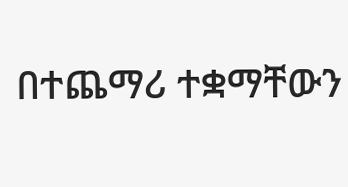በተጨማሪ ተቋማቸውን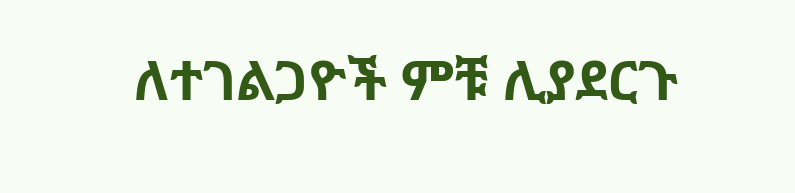ለተገልጋዮች ምቹ ሊያደርጉ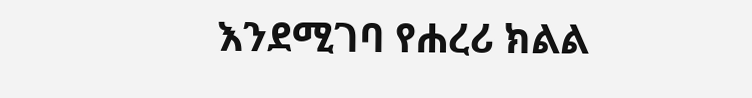እንደሚገባ የሐረሪ ክልል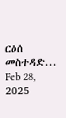ርዕሰ መስተዳድ...
Feb 28, 2025